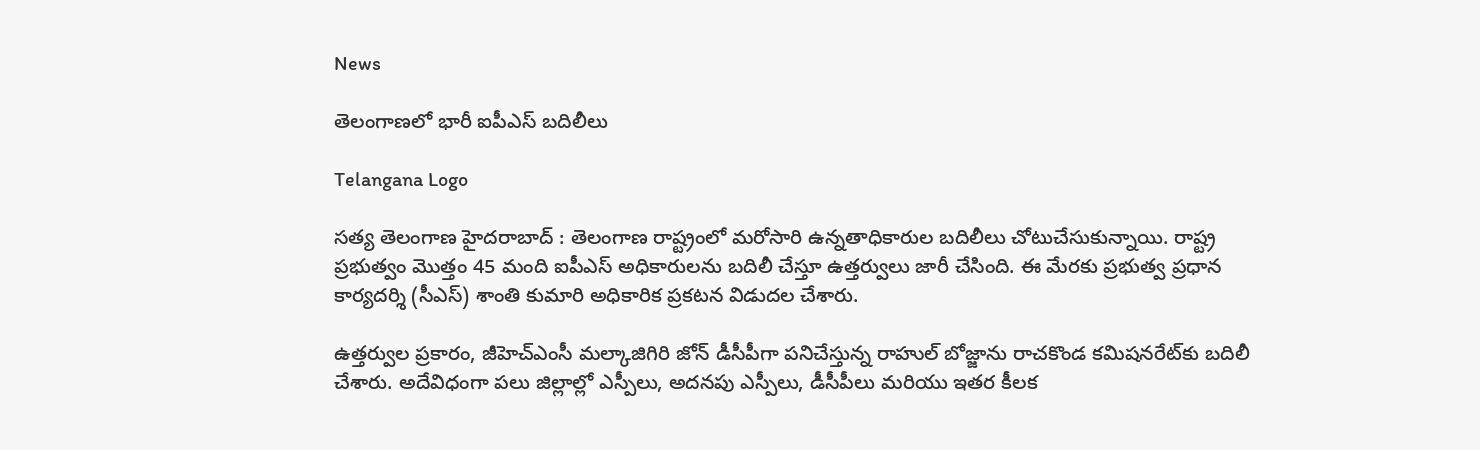News

తెలంగాణలో భారీ ఐపీఎస్ బదిలీలు

Telangana Logo

సత్య తెలంగాణ హైదరాబాద్ : తెలంగాణ రాష్ట్రంలో మరోసారి ఉన్నతాధికారుల బదిలీలు చోటుచేసుకున్నాయి. రాష్ట్ర ప్రభుత్వం మొత్తం 45 మంది ఐపీఎస్ అధికారులను బదిలీ చేస్తూ ఉత్తర్వులు జారీ చేసింది. ఈ మేరకు ప్రభుత్వ ప్రధాన కార్యదర్శి (సీఎస్) శాంతి కుమారి అధికారిక ప్రకటన విడుదల చేశారు.

ఉత్తర్వుల ప్రకారం, జీహెచ్‌ఎంసీ మల్కాజిగిరి జోన్ డీసీపీగా పనిచేస్తున్న రాహుల్ బోజ్జాను రాచకొండ కమిషనరేట్‌కు బదిలీ చేశారు. అదేవిధంగా పలు జిల్లాల్లో ఎస్పీలు, అదనపు ఎస్పీలు, డీసీపీలు మరియు ఇతర కీలక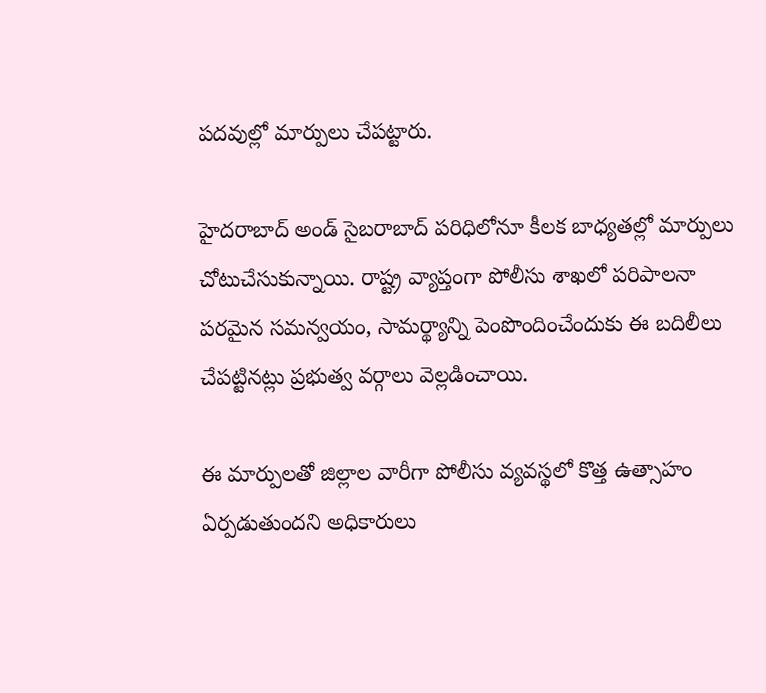పదవుల్లో మార్పులు చేపట్టారు.

హైదరాబాద్ అండ్ సైబరాబాద్ పరిధిలోనూ కీలక బాధ్యతల్లో మార్పులు చోటుచేసుకున్నాయి. రాష్ట్ర వ్యాప్తంగా పోలీసు శాఖలో పరిపాలనా పరమైన సమన్వయం, సామర్థ్యాన్ని పెంపొందించేందుకు ఈ బదిలీలు చేపట్టినట్లు ప్రభుత్వ వర్గాలు వెల్లడించాయి.

ఈ మార్పులతో జిల్లాల వారీగా పోలీసు వ్యవస్థలో కొత్త ఉత్సాహం ఏర్పడుతుందని అధికారులు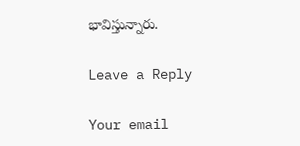భావిస్తున్నారు.

Leave a Reply

Your email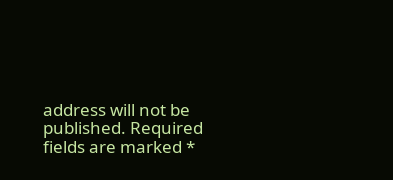address will not be published. Required fields are marked *